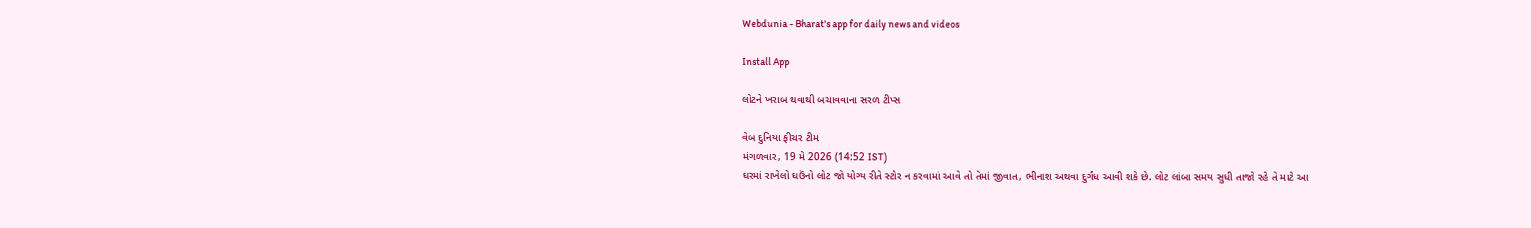Webdunia - Bharat's app for daily news and videos

Install App

લોટને ખરાબ થવાથી બચાવવાના સરળ ટીપ્સ

વેબ દુનિયા ફીચર ટીમ
મંગળવાર, 19 મે 2026 (14:52 IST)
ઘરમાં રાખેલો ઘઉંનો લોટ જો યોગ્ય રીતે સ્ટોર ન કરવામાં આવે તો તેમાં જીવાત, ભીનાશ અથવા દુર્ગંધ આવી શકે છે. લોટ લાંબા સમય સુધી તાજો રહે તે માટે આ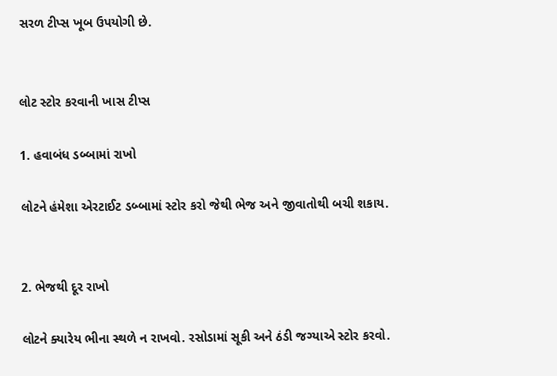સરળ ટીપ્સ ખૂબ ઉપયોગી છે.


લોટ સ્ટોર કરવાની ખાસ ટીપ્સ

1. હવાબંધ ડબ્બામાં રાખો

લોટને હંમેશા એરટાઈટ ડબ્બામાં સ્ટોર કરો જેથી ભેજ અને જીવાતોથી બચી શકાય.


2. ભેજથી દૂર રાખો

લોટને ક્યારેય ભીના સ્થળે ન રાખવો. રસોડામાં સૂકી અને ઠંડી જગ્યાએ સ્ટોર કરવો.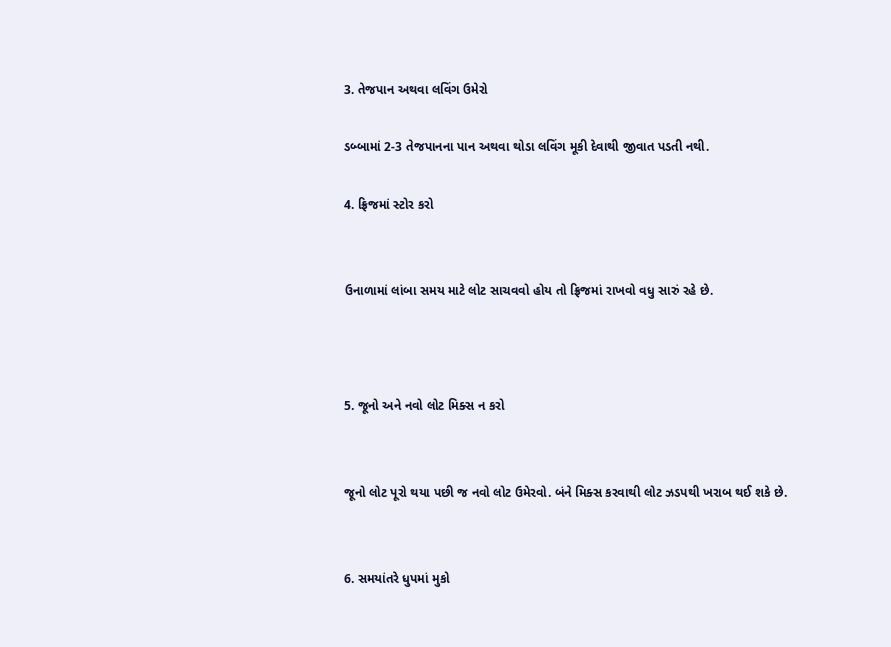3. તેજપાન અથવા લવિંગ ઉમેરો

ડબ્બામાં 2-3 તેજપાનના પાન અથવા થોડા લવિંગ મૂકી દેવાથી જીવાત પડતી નથી.

4. ફ્રિજમાં સ્ટોર કરો


ઉનાળામાં લાંબા સમય માટે લોટ સાચવવો હોય તો ફ્રિજમાં રાખવો વધુ સારું રહે છે.



5. જૂનો અને નવો લોટ મિક્સ ન કરો


જૂનો લોટ પૂરો થયા પછી જ નવો લોટ ઉમેરવો. બંને મિક્સ કરવાથી લોટ ઝડપથી ખરાબ થઈ શકે છે.


6. સમયાંતરે ધુપમાં મુકો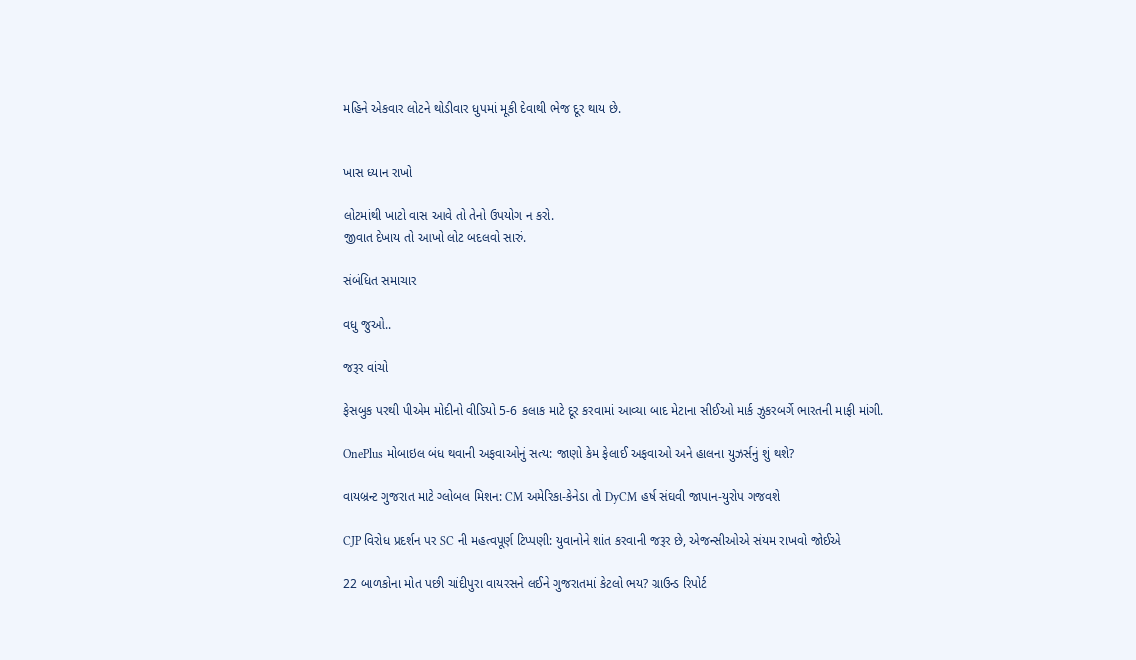મહિને એકવાર લોટને થોડીવાર ધુપમાં મૂકી દેવાથી ભેજ દૂર થાય છે.


ખાસ ધ્યાન રાખો

લોટમાંથી ખાટો વાસ આવે તો તેનો ઉપયોગ ન કરો.
જીવાત દેખાય તો આખો લોટ બદલવો સારું.

સંબંધિત સમાચાર

વધુ જુઓ..

જરૂર વાંચો

ફેસબુક પરથી પીએમ મોદીનો વીડિયો 5-6 કલાક માટે દૂર કરવામાં આવ્યા બાદ મેટાના સીઈઓ માર્ક ઝુકરબર્ગે ભારતની માફી માંગી.

OnePlus મોબાઇલ બંધ થવાની અફવાઓનું સત્ય: જાણો કેમ ફેલાઈ અફવાઓ અને હાલના યુઝર્સનું શું થશે?

વાયબ્રન્ટ ગુજરાત માટે ગ્લોબલ મિશન: CM અમેરિકા-કેનેડા તો DyCM હર્ષ સંઘવી જાપાન-યુરોપ ગજવશે

CJP વિરોધ પ્રદર્શન પર SC ની મહત્વપૂર્ણ ટિપ્પણી: યુવાનોને શાંત કરવાની જરૂર છે, એજન્સીઓએ સંયમ રાખવો જોઈએ

22 બાળકોના મોત પછી ચાંદીપુરા વાયરસને લઈને ગુજરાતમાં કેટલો ભય? ગ્રાઉન્ડ રિપોર્ટ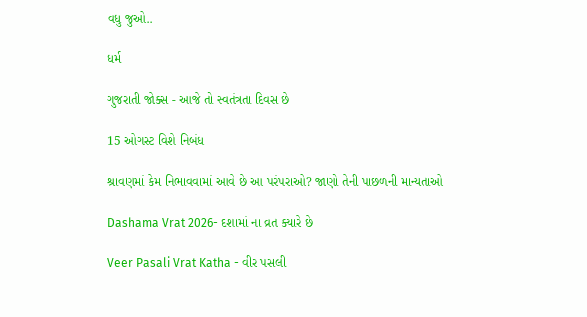વધુ જુઓ..

ધર્મ

ગુજરાતી જોક્સ - આજે તો સ્વતંત્રતા દિવસ છે

15 ઓગસ્ટ વિશે નિબંધ

શ્રાવણમાં કેમ નિભાવવામાં આવે છે આ પરંપરાઓ? જાણો તેની પાછળની માન્યતાઓ

Dashama Vrat 2026- દશામાં ના વ્રત ક્યારે છે

Veer Pasali Vrat Katha - વીર પસલી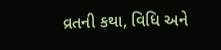વ્રતની કથા, વિધિ અને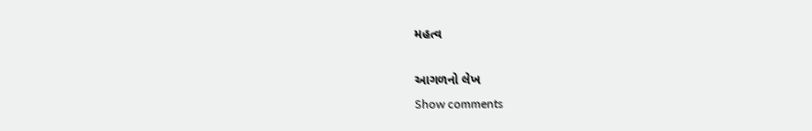મહત્વ

આગળનો લેખ
Show comments